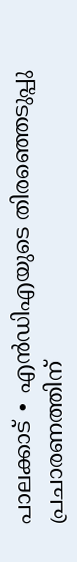പാലക്കാട് ∙ എൻഡിഎയുടെ തിരഞ്ഞെടുപ്പു പ്രചാരണത്തിന്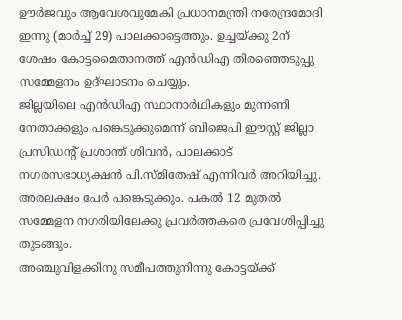ഊർജവും ആവേശവുമേകി പ്രധാനമന്ത്രി നരേന്ദ്രമോദി ഇന്നു (മാർച്ച് 29) പാലക്കാട്ടെത്തും. ഉച്ചയ്ക്കു 2ന് ശേഷം കോട്ടമൈതാനത്ത് എൻഡിഎ തിരഞ്ഞെടുപ്പു സമ്മേളനം ഉദ്ഘാടനം ചെയ്യും.
ജില്ലയിലെ എൻഡിഎ സ്ഥാനാർഥികളും മുന്നണി നേതാക്കളും പങ്കെടുക്കുമെന്ന് ബിജെപി ഈസ്റ്റ് ജില്ലാ പ്രസിഡന്റ് പ്രശാന്ത് ശിവൻ, പാലക്കാട് നഗരസഭാധ്യക്ഷൻ പി.സ്മിതേഷ് എന്നിവർ അറിയിച്ചു.
അരലക്ഷം പേർ പങ്കെടുക്കും. പകൽ 12 മുതൽ സമ്മേളന നഗരിയിലേക്കു പ്രവർത്തകരെ പ്രവേശിപ്പിച്ചു തുടങ്ങും.
അഞ്ചുവിളക്കിനു സമീപത്തുനിന്നു കോട്ടയ്ക്ക്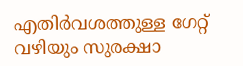എതിർവശത്തുള്ള ഗേറ്റ് വഴിയും സുരക്ഷാ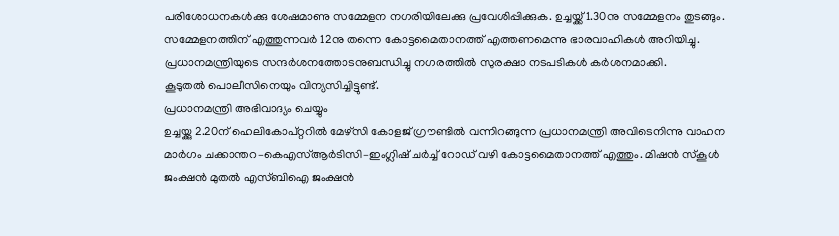പരിശോധനകൾക്കു ശേഷമാണു സമ്മേളന നഗരിയിലേക്കു പ്രവേശിപ്പിക്കുക. ഉച്ചയ്ക്ക് 1.30നു സമ്മേളനം തുടങ്ങും.
സമ്മേളനത്തിന് എത്തുന്നവർ 12നു തന്നെ കോട്ടമൈതാനത്ത് എത്തണമെന്നു ഭാരവാഹികൾ അറിയിച്ചു. പ്രധാനമന്ത്രിയുടെ സന്ദർശനത്തോടനുബന്ധിച്ചു നഗരത്തിൽ സുരക്ഷാ നടപടികൾ കർശനമാക്കി.
കൂടുതൽ പൊലീസിനെയും വിന്യസിച്ചിട്ടുണ്ട്.
പ്രധാനമന്ത്രി അഭിവാദ്യം ചെയ്യും
ഉച്ചയ്ക്കു 2.20ന് ഹെലികോപ്റ്ററിൽ മേഴ്സി കോളജ് ഗ്രൗണ്ടിൽ വന്നിറങ്ങുന്ന പ്രധാനമന്ത്രി അവിടെനിന്നു വാഹന മാർഗം ചക്കാന്തറ–കെഎസ്ആർടിസി–ഇംഗ്ലിഷ് ചർച്ച് റോഡ് വഴി കോട്ടമൈതാനത്ത് എത്തും. മിഷൻ സ്കൂൾ ജംക്ഷൻ മുതൽ എസ്ബിഐ ജംക്ഷൻ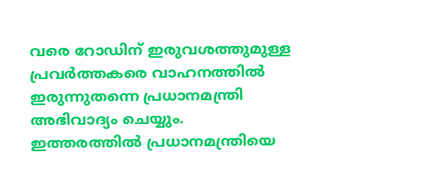വരെ റോഡിന് ഇരുവശത്തുമുള്ള പ്രവർത്തകരെ വാഹനത്തിൽ ഇരുന്നുതന്നെ പ്രധാനമന്ത്രി അഭിവാദ്യം ചെയ്യും.
ഇത്തരത്തിൽ പ്രധാനമന്ത്രിയെ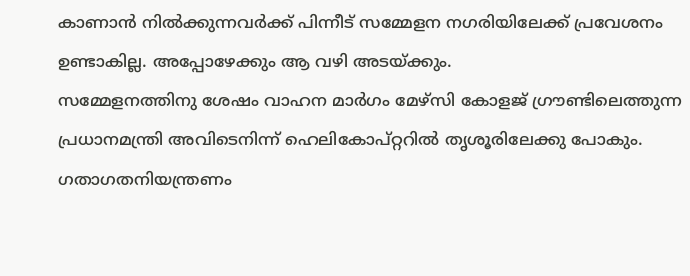കാണാൻ നിൽക്കുന്നവർക്ക് പിന്നീട് സമ്മേളന നഗരിയിലേക്ക് പ്രവേശനം ഉണ്ടാകില്ല. അപ്പോഴേക്കും ആ വഴി അടയ്ക്കും.
സമ്മേളനത്തിനു ശേഷം വാഹന മാർഗം മേഴ്സി കോളജ് ഗ്രൗണ്ടിലെത്തുന്ന പ്രധാനമന്ത്രി അവിടെനിന്ന് ഹെലികോപ്റ്ററിൽ തൃശൂരിലേക്കു പോകും.
ഗതാഗതനിയന്ത്രണം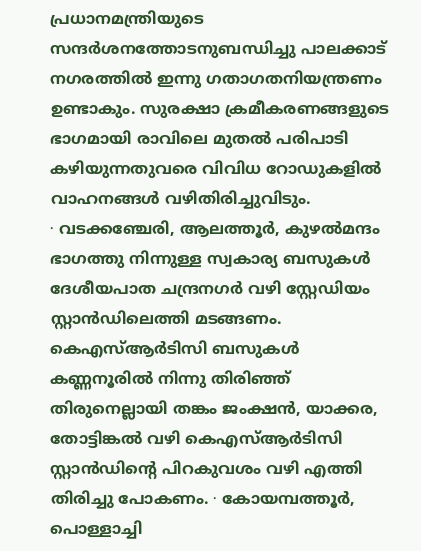പ്രധാനമന്ത്രിയുടെ സന്ദർശനത്തോടനുബന്ധിച്ചു പാലക്കാട് നഗരത്തിൽ ഇന്നു ഗതാഗതനിയന്ത്രണം ഉണ്ടാകും. സുരക്ഷാ ക്രമീകരണങ്ങളുടെ ഭാഗമായി രാവിലെ മുതൽ പരിപാടി കഴിയുന്നതുവരെ വിവിധ റോഡുകളിൽ വാഹനങ്ങൾ വഴിതിരിച്ചുവിടും.
∙ വടക്കഞ്ചേരി, ആലത്തൂർ, കുഴൽമന്ദം ഭാഗത്തു നിന്നുള്ള സ്വകാര്യ ബസുകൾ ദേശീയപാത ചന്ദ്രനഗർ വഴി സ്റ്റേഡിയം സ്റ്റാൻഡിലെത്തി മടങ്ങണം.
കെഎസ്ആർടിസി ബസുകൾ കണ്ണനൂരിൽ നിന്നു തിരിഞ്ഞ് തിരുനെല്ലായി തങ്കം ജംക്ഷൻ, യാക്കര, തോട്ടിങ്കൽ വഴി കെഎസ്ആർടിസി സ്റ്റാൻഡിന്റെ പിറകുവശം വഴി എത്തി തിരിച്ചു പോകണം. ∙ കോയമ്പത്തൂർ, പൊള്ളാച്ചി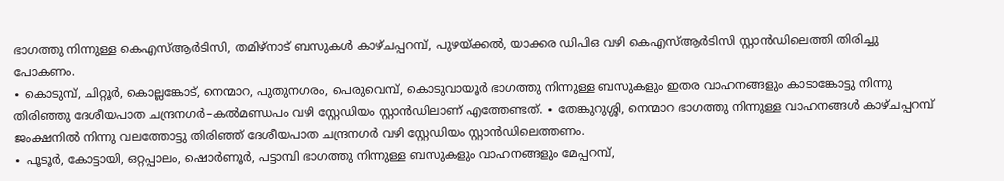ഭാഗത്തു നിന്നുള്ള കെഎസ്ആർടിസി, തമിഴ്നാട് ബസുകൾ കാഴ്ചപ്പറമ്പ്, പുഴയ്ക്കൽ, യാക്കര ഡിപിഒ വഴി കെഎസ്ആർടിസി സ്റ്റാൻഡിലെത്തി തിരിച്ചു പോകണം.
∙ കൊടുമ്പ്, ചിറ്റൂർ, കൊല്ലങ്കോട്, നെന്മാറ, പുതുനഗരം, പെരുവെമ്പ്, കൊടുവായൂർ ഭാഗത്തു നിന്നുള്ള ബസുകളും ഇതര വാഹനങ്ങളും കാടാങ്കോട്ടു നിന്നു തിരിഞ്ഞു ദേശീയപാത ചന്ദ്രനഗർ–കൽമണ്ഡപം വഴി സ്റ്റേഡിയം സ്റ്റാൻഡിലാണ് എത്തേണ്ടത്. ∙ തേങ്കുറുശ്ശി, നെന്മാറ ഭാഗത്തു നിന്നുള്ള വാഹനങ്ങൾ കാഴ്ചപ്പറമ്പ് ജംക്ഷനിൽ നിന്നു വലത്തോട്ടു തിരിഞ്ഞ് ദേശീയപാത ചന്ദ്രനഗർ വഴി സ്റ്റേഡിയം സ്റ്റാൻഡിലെത്തണം.
∙ പൂടൂർ, കോട്ടായി, ഒറ്റപ്പാലം, ഷൊർണൂർ, പട്ടാമ്പി ഭാഗത്തു നിന്നുള്ള ബസുകളും വാഹനങ്ങളും മേപ്പറമ്പ്,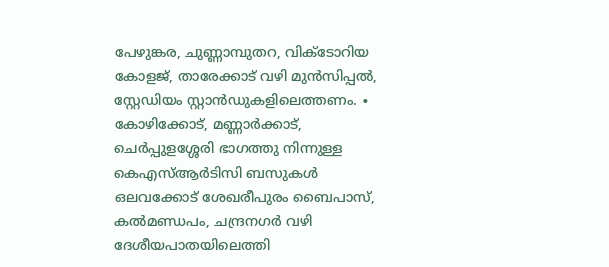പേഴുങ്കര, ചുണ്ണാമ്പുതറ, വിക്ടോറിയ കോളജ്, താരേക്കാട് വഴി മുൻസിപ്പൽ, സ്റ്റേഡിയം സ്റ്റാൻഡുകളിലെത്തണം. ∙ കോഴിക്കോട്, മണ്ണാർക്കാട്, ചെർപ്പുളശ്ശേരി ഭാഗത്തു നിന്നുള്ള കെഎസ്ആർടിസി ബസുകൾ ഒലവക്കോട് ശേഖരീപുരം ബൈപാസ്, കൽമണ്ഡപം, ചന്ദ്രനഗർ വഴി ദേശീയപാതയിലെത്തി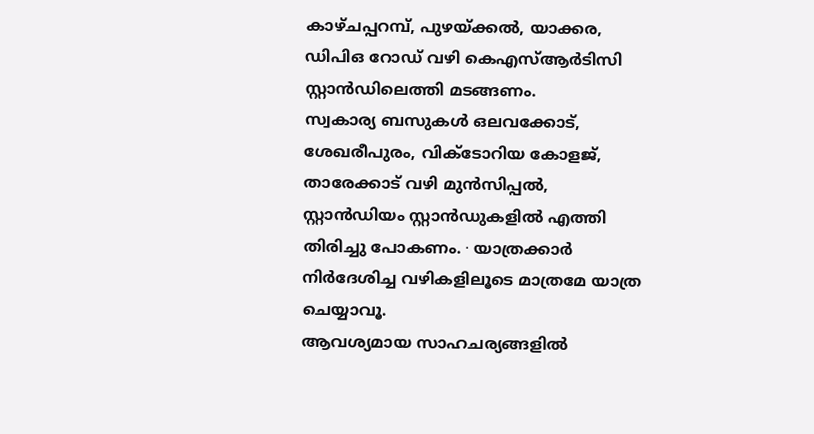കാഴ്ചപ്പറമ്പ്, പുഴയ്ക്കൽ, യാക്കര, ഡിപിഒ റോഡ് വഴി കെഎസ്ആർടിസി സ്റ്റാൻഡിലെത്തി മടങ്ങണം.
സ്വകാര്യ ബസുകൾ ഒലവക്കോട്, ശേഖരീപുരം, വിക്ടോറിയ കോളജ്, താരേക്കാട് വഴി മുൻസിപ്പൽ, സ്റ്റാൻഡിയം സ്റ്റാൻഡുകളിൽ എത്തി തിരിച്ചു പോകണം. ∙ യാത്രക്കാർ നിർദേശിച്ച വഴികളിലൂടെ മാത്രമേ യാത്ര ചെയ്യാവൂ.
ആവശ്യമായ സാഹചര്യങ്ങളിൽ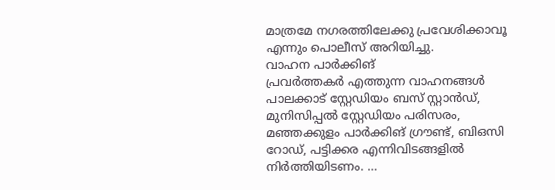മാത്രമേ നഗരത്തിലേക്കു പ്രവേശിക്കാവൂ എന്നും പൊലീസ് അറിയിച്ചു.
വാഹന പാർക്കിങ്
പ്രവർത്തകർ എത്തുന്ന വാഹനങ്ങൾ പാലക്കാട് സ്റ്റേഡിയം ബസ് സ്റ്റാൻഡ്, മുനിസിപ്പൽ സ്റ്റേഡിയം പരിസരം, മഞ്ഞക്കുളം പാർക്കിങ് ഗ്രൗണ്ട്, ബിഒസി റോഡ്, പട്ടിക്കര എന്നിവിടങ്ങളിൽ നിർത്തിയിടണം. …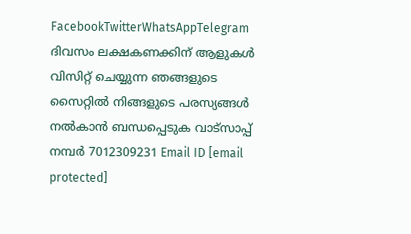FacebookTwitterWhatsAppTelegram
ദിവസം ലക്ഷകണക്കിന് ആളുകൾ വിസിറ്റ് ചെയ്യുന്ന ഞങ്ങളുടെ സൈറ്റിൽ നിങ്ങളുടെ പരസ്യങ്ങൾ നൽകാൻ ബന്ധപ്പെടുക വാട്സാപ്പ് നമ്പർ 7012309231 Email ID [email protected]